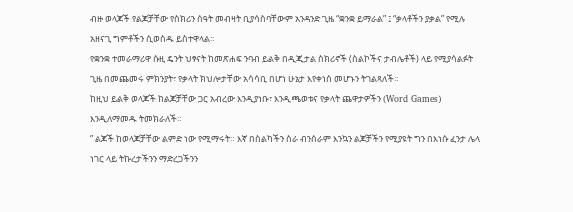ብዙ ወላጆች የልጆቻቸው የስክሪን ሰዓት መብዛት ቢያሳስባቸውም አንዳንድ ጊዜ “ቋንቋ ይማራል” ፤ “ቃላቶችን ያቃል” የሚሉ አዘናጊ ግምቶችን ሲወስዱ ይስተዋላል።
የቋንቋ ተመራማሪዋ ሱዚ ዴንት ህፃናት ከመጽሐፍ ንባብ ይልቅ በዲጂታል ስክሪኖች (ስልኮችና ታብሌቶች) ላይ የሚያሳልፉት ጊዜ በመጨመሩ ምክንያት፣ የቃላት ክህሎታቸው አሳሳቢ በሆነ ሁኔታ እየቀነሰ መሆኑን ትገልጻለች።
ከዚህ ይልቅ ወላጆች ከልጆቻቸው ጋር አብረው እንዲያነቡ፣ እንዲጫወቱና የቃላት ጨዋታዎችን (Word Games) እንዲለማመዱ ትመክራለች።
” ልጆች ከወላጆቻቸው ልምድ ነው የሚማሩት። እኛ በስልካችን ስራ ብንሰራም እንኳን ልጆቻችን የሚያዩት ግን በእነሱ ፈንታ ሌላ ነገር ላይ ትኩረታችንን ማድረጋችንን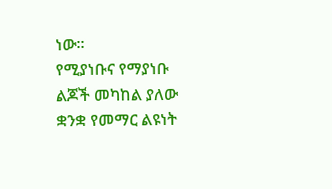ነው።
የሚያነቡና የማያነቡ ልጆች መካከል ያለው ቋንቋ የመማር ልዩነት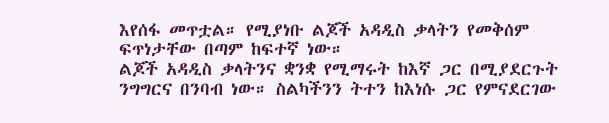እየሰፋ መጥቷል። የሚያነቡ ልጆች አዳዲስ ቃላትን የመቅሰም ፍጥነታቸው በጣም ከፍተኛ ነው።
ልጆች አዳዲስ ቃላትንና ቋንቋ የሚማሩት ከእኛ ጋር በሚያደርጉት ንግግርና በንባብ ነው። ስልካችንን ትተን ከእነሱ ጋር የምናደርገው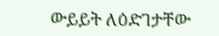ውይይት ለዕድገታቸው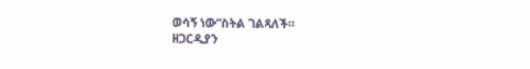ወሳኝ ነው“ስትል ገልጻለች።
ዘጋርዲያን